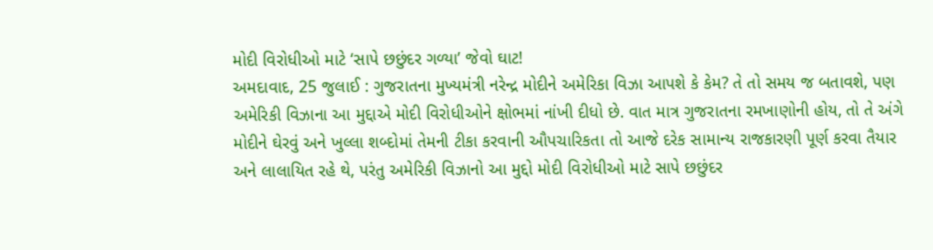મોદી વિરોધીઓ માટે ‘સાપે છછુંદર ગળ્યા’ જેવો ઘાટ!
અમદાવાદ, 25 જુલાઈ : ગુજરાતના મુખ્યમંત્રી નરેન્દ્ર મોદીને અમેરિકા વિઝા આપશે કે કેમ? તે તો સમય જ બતાવશે, પણ અમેરિકી વિઝાના આ મુદ્દાએ મોદી વિરોધીઓને ક્ષોભમાં નાંખી દીધો છે. વાત માત્ર ગુજરાતના રમખાણોની હોય, તો તે અંગે મોદીને ઘેરવું અને ખુલ્લા શબ્દોમાં તેમની ટીકા કરવાની ઔપચારિકતા તો આજે દરેક સામાન્ય રાજકારણી પૂર્ણ કરવા તૈયાર અને લાલાયિત રહે થે, પરંતુ અમેરિકી વિઝાનો આ મુદ્દો મોદી વિરોધીઓ માટે સાપે છછુંદર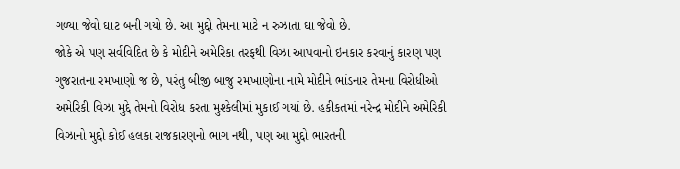ગળ્યા જેવો ઘાટ બની ગયો છે. આ મુદ્દો તેમના માટે ન રુઝાતા ઘા જેવો છે.
જોકે એ પણ સર્વવિદિત છે કે મોદીને અમેરિકા તરફથી વિઝા આપવાનો ઇનકાર કરવાનું કારણ પણ ગુજરાતના રમખાણો જ છે, પરંતુ બીજી બાજુ રમખાણોના નામે મોદીને ભાંડનાર તેમના વિરોધીઓ અમેરિકી વિઝા મુદ્દે તેમનો વિરોધ કરતા મુશ્કેલીમાં મુકાઈ ગયાં છે. હકીકતમાં નરેન્દ્ર મોદીને અમેરિકી વિઝાનો મુદ્દો કોઈ હલકા રાજકારણનો ભાગ નથી, પણ આ મુદ્દો ભારતની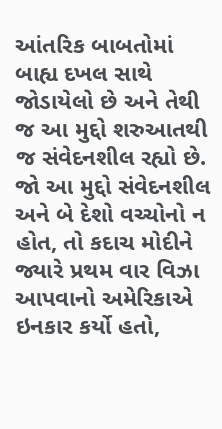આંતરિક બાબતોમાં બાહ્ય દખલ સાથે જોડાયેલો છે અને તેથી જ આ મુદ્દો શરુઆતથી જ સંવેદનશીલ રહ્યો છે.
જો આ મુદ્દો સંવેદનશીલ અને બે દેશો વચ્ચોનો ન હોત, તો કદાચ મોદીને જ્યારે પ્રથમ વાર વિઝા આપવાનો અમેરિકાએ ઇનકાર કર્યો હતો,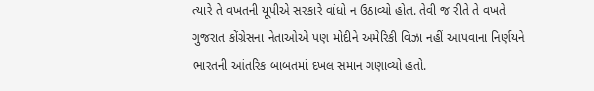ત્યારે તે વખતની યૂપીએ સરકારે વાંધો ન ઉઠાવ્યો હોત. તેવી જ રીતે તે વખતે ગુજરાત કોંગ્રેસના નેતાઓએ પણ મોદીને અમેરિકી વિઝા નહીં આપવાના નિર્ણયને ભારતની આંતરિક બાબતમાં દખલ સમાન ગણાવ્યો હતો.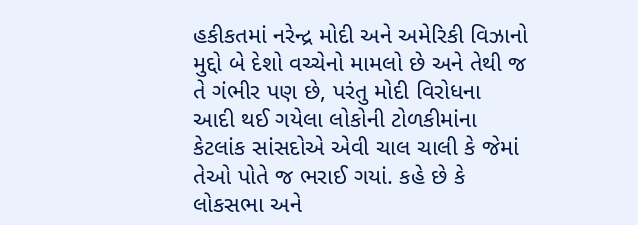હકીકતમાં નરેન્દ્ર મોદી અને અમેરિકી વિઝાનો મુદ્દો બે દેશો વચ્ચેનો મામલો છે અને તેથી જ તે ગંભીર પણ છે, પરંતુ મોદી વિરોધના આદી થઈ ગયેલા લોકોની ટોળકીમાંના કેટલાંક સાંસદોએ એવી ચાલ ચાલી કે જેમાં તેઓ પોતે જ ભરાઈ ગયાં. કહે છે કે લોકસભા અને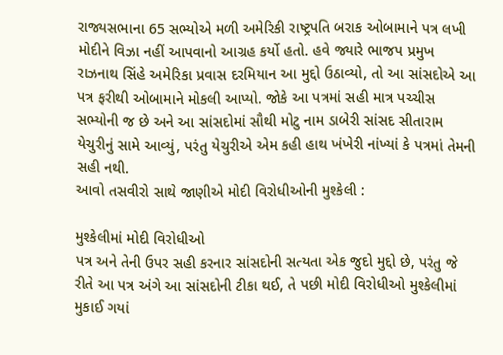રાજ્યસભાના 65 સભ્યોએ મળી અમેરિકી રાષ્ટ્રપતિ બરાક ઓબામાને પત્ર લખી મોદીને વિઝા નહીં આપવાનો આગ્રહ કર્યો હતો. હવે જ્યારે ભાજપ પ્રમુખ રાઝનાથ સિંહે અમેરિકા પ્રવાસ દરમિયાન આ મુદ્દો ઉઠાવ્યો, તો આ સાંસદોએ આ પત્ર ફરીથી ઓબામાને મોકલી આપ્યો. જોકે આ પત્રમાં સહી માત્ર પચ્ચીસ સભ્યોની જ છે અને આ સાંસદોમાં સૌથી મોટુ નામ ડાબેરી સાંસદ સીતારામ યેચુરીનું સામે આવ્યું, પરંતુ યેચુરીએ એમ કહી હાથ ખંખેરી નાંખ્યાં કે પત્રમાં તેમની સહી નથી.
આવો તસવીરો સાથે જાણીએ મોદી વિરોધીઓની મુશ્કેલી :

મુશ્કેલીમાં મોદી વિરોધીઓ
પત્ર અને તેની ઉપર સહી કરનાર સાંસદોની સત્યતા એક જુદો મુદ્દો છે, પરંતુ જે રીતે આ પત્ર અંગે આ સાંસદોની ટીકા થઈ, તે પછી મોદી વિરોધીઓ મુશ્કેલીમાં મુકાઈ ગયાં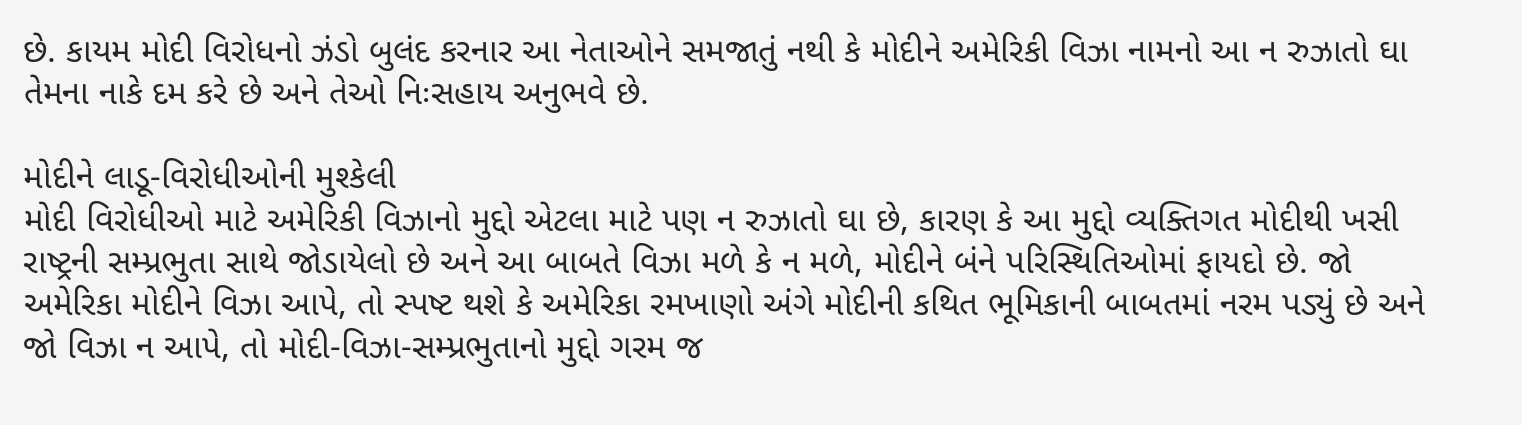છે. કાયમ મોદી વિરોધનો ઝંડો બુલંદ કરનાર આ નેતાઓને સમજાતું નથી કે મોદીને અમેરિકી વિઝા નામનો આ ન રુઝાતો ઘા તેમના નાકે દમ કરે છે અને તેઓ નિઃસહાય અનુભવે છે.

મોદીને લાડૂ-વિરોધીઓની મુશ્કેલી
મોદી વિરોધીઓ માટે અમેરિકી વિઝાનો મુદ્દો એટલા માટે પણ ન રુઝાતો ઘા છે, કારણ કે આ મુદ્દો વ્યક્તિગત મોદીથી ખસી રાષ્ટ્રની સમ્પ્રભુતા સાથે જોડાયેલો છે અને આ બાબતે વિઝા મળે કે ન મળે, મોદીને બંને પરિસ્થિતિઓમાં ફાયદો છે. જો અમેરિકા મોદીને વિઝા આપે, તો સ્પષ્ટ થશે કે અમેરિકા રમખાણો અંગે મોદીની કથિત ભૂમિકાની બાબતમાં નરમ પડ્યું છે અને જો વિઝા ન આપે, તો મોદી-વિઝા-સમ્પ્રભુતાનો મુદ્દો ગરમ જ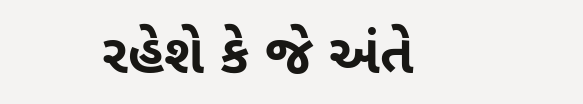રહેશે કે જે અંતે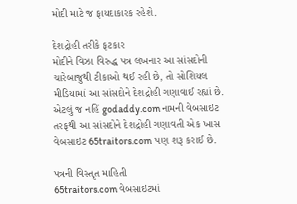મોદી માટે જ ફાયદાકારક રહેશે.

દેશદ્રોહી તરીકે ફટકાર
મોદીને વિઝા વિરુદ્ધ પત્ર લખનાર આ સાંસદોની ચારેબાજુથી ટીકાઓ થઈ રહી છે, તો સોશિયલ મીડિયામાં આ સાંસદોને દેશદ્રોહી ગણાવાઈ રહ્યાં છે. એટલું જ નહિં godaddy.com નામની વેબસાઇટ તરફથી આ સાંસદોને દેશદ્રોહી ગણાવતી એક ખાસ વેબસાઇટ 65traitors.com પણ શરૂ કરાઈ છે.

પત્રની વિસ્તૃત માહિતી
65traitors.com વેબસાઇટમાં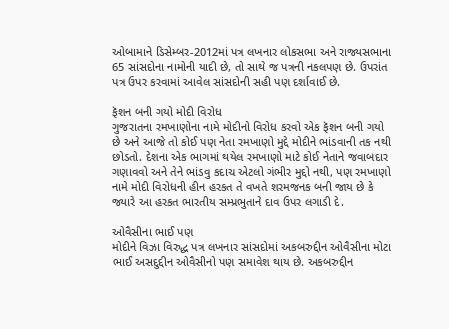ઓબામાને ડિસેમ્બર-2012માં પત્ર લખનાર લોકસભા અને રાજ્યસભાના 65 સાંસદોના નામોની યાદી છે, તો સાથે જ પત્રની નકલપણ છે. ઉપરાંત પત્ર ઉપર કરવામાં આવેલ સાંસદોની સહી પણ દર્શાવાઈ છે.

ફૅશન બની ગયો મોદી વિરોધ
ગુજરાતના રમખાણોના નામે મોદીનો વિરોધ કરવો એક ફૅશન બની ગયો છે અને આજે તો કોઈ પણ નેતા રમખાણો મુદ્દે મોદીને ભાંડવાની તક નથી છોડતો. દેશના એક ભાગમાં થયેલ રમખાણો માટે કોઈ નેતાને જવાબદાર ગણાવવો અને તેને ભાંડવુ કદાચ એટલો ગંભીર મુદ્દો નથી, પણ રમખાણો નામે મોદી વિરોધની હીન હરકત તે વખતે શરમજનક બની જાય છે કે જ્યારે આ હરકત ભારતીય સમ્પ્રભુતાને દાવ ઉપર લગાડી દે.

ઓવૈસીના ભાઈ પણ
મોદીને વિઝા વિરુદ્ધ પત્ર લખનાર સાંસદોમાં અકબરુદ્દીન ઓવૈસીના મોટા ભાઈ અસદુદ્દીન ઓવૈસીનો પણ સમાવેશ થાય છે. અકબરુદ્દીન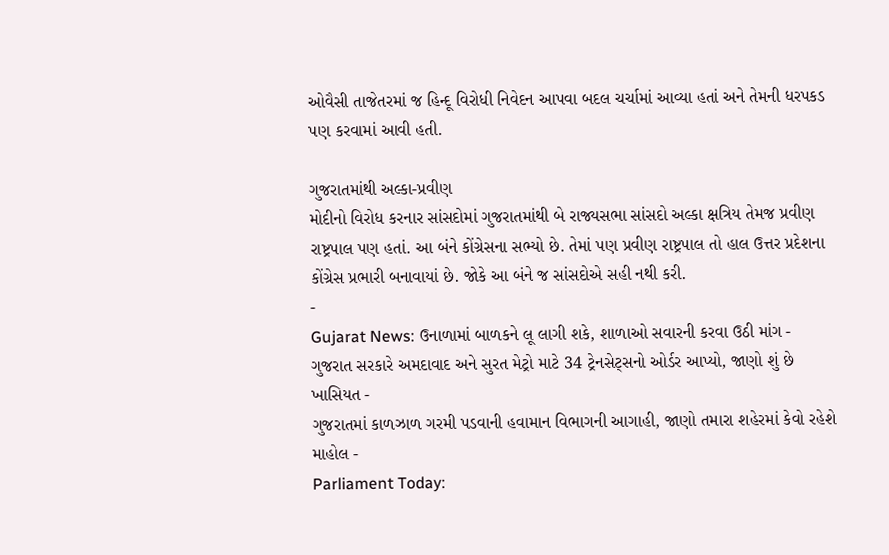ઓવૈસી તાજેતરમાં જ હિન્દૂ વિરોધી નિવેદન આપવા બદલ ચર્ચામાં આવ્યા હતાં અને તેમની ધરપકડ પણ કરવામાં આવી હતી.

ગુજરાતમાંથી અલ્કા-પ્રવીણ
મોદીનો વિરોધ કરનાર સાંસદોમાં ગુજરાતમાંથી બે રાજ્યસભા સાંસદો અલ્કા ક્ષત્રિય તેમજ પ્રવીણ રાષ્ટ્રપાલ પણ હતાં. આ બંને કોંગ્રેસના સભ્યો છે. તેમાં પણ પ્રવીણ રાષ્ટ્રપાલ તો હાલ ઉત્તર પ્રદેશના કોંગ્રેસ પ્રભારી બનાવાયાં છે. જોકે આ બંને જ સાંસદોએ સહી નથી કરી.
-
Gujarat News: ઉનાળામાં બાળકને લૂ લાગી શકે, શાળાઓ સવારની કરવા ઉઠી માંગ -
ગુજરાત સરકારે અમદાવાદ અને સુરત મેટ્રો માટે 34 ટ્રેનસેટ્સનો ઓર્ડર આપ્યો, જાણો શું છે ખાસિયત -
ગુજરાતમાં કાળઝાળ ગરમી પડવાની હવામાન વિભાગની આગાહી, જાણો તમારા શહેરમાં કેવો રહેશે માહોલ -
Parliament Today: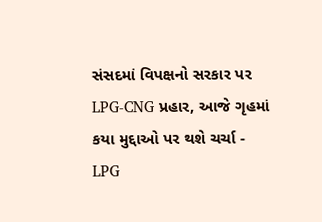સંસદમાં વિપક્ષનો સરકાર પર LPG-CNG પ્રહાર, આજે ગૃહમાં કયા મુદ્દાઓ પર થશે ચર્ચા -
LPG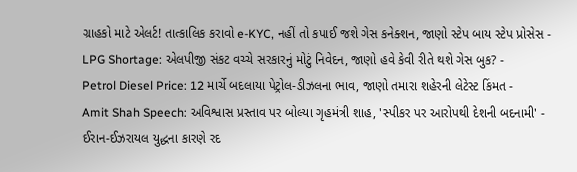ગ્રાહકો માટે એલર્ટ! તાત્કાલિક કરાવો e-KYC, નહીં તો કપાઈ જશે ગેસ કનેક્શન, જાણો સ્ટેપ બાય સ્ટેપ પ્રોસેસ -
LPG Shortage: એલપીજી સંકટ વચ્ચે સરકારનું મોટું નિવેદન, જાણો હવે કેવી રીતે થશે ગેસ બુક? -
Petrol Diesel Price: 12 માર્ચે બદલાયા પેટ્રોલ-ડીઝલના ભાવ, જાણો તમારા શહેરની લેટેસ્ટ કિંમત -
Amit Shah Speech: અવિશ્વાસ પ્રસ્તાવ પર બોલ્યા ગૃહમંત્રી શાહ, 'સ્પીકર પર આરોપથી દેશની બદનામી' -
ઈરાન-ઈઝરાયલ યુદ્ધના કારણે રદ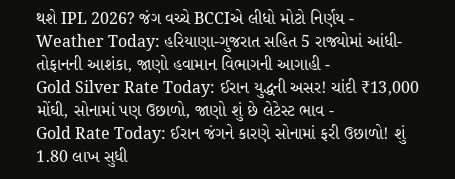થશે IPL 2026? જંગ વચ્ચે BCCIએ લીધો મોટો નિર્ણય -
Weather Today: હરિયાણા-ગુજરાત સહિત 5 રાજ્યોમાં આંધી-તોફાનની આશંકા, જાણો હવામાન વિભાગની આગાહી -
Gold Silver Rate Today: ઈરાન યુદ્ધની અસર! ચાંદી ₹13,000 મોંઘી, સોનામાં પણ ઉછાળો, જાણો શું છે લેટેસ્ટ ભાવ -
Gold Rate Today: ઈરાન જંગને કારણે સોનામાં ફરી ઉછાળો! શું 1.80 લાખ સુધી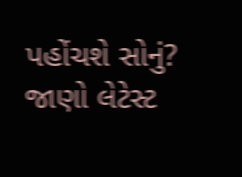પહોંચશે સોનું? જાણો લેટેસ્ટ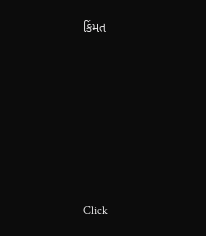કિંમત












Click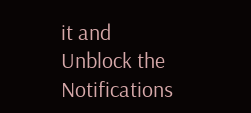it and Unblock the Notifications